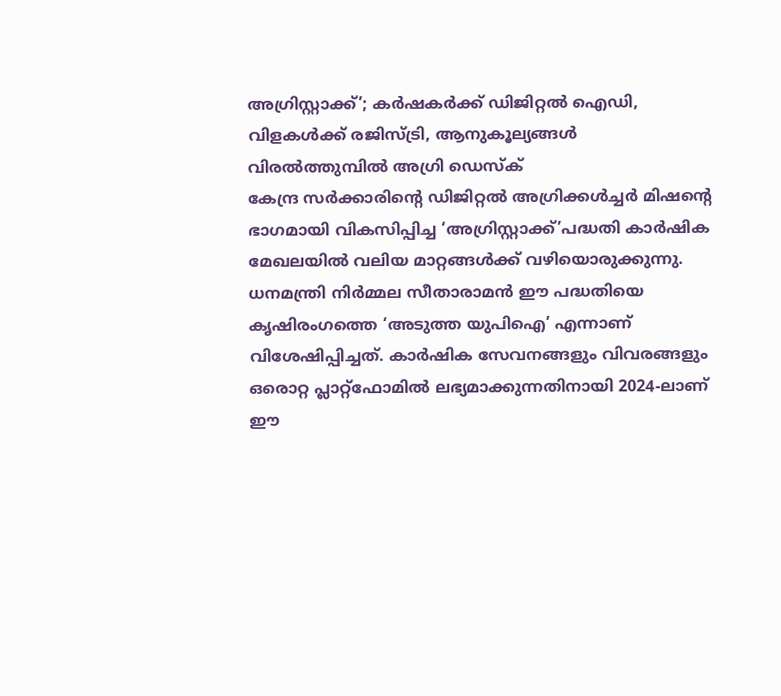അഗ്രിസ്റ്റാക്ക്’; കർഷകർക്ക് ഡിജിറ്റൽ ഐഡി, വിളകൾക്ക് രജിസ്ട്രി, ആനുകൂല്യങ്ങൾ വിരൽത്തുമ്പിൽ അഗ്രി ഡെസ്ക്
കേന്ദ്ര സർക്കാരിന്റെ ഡിജിറ്റൽ അഗ്രിക്കൾച്ചർ മിഷന്റെ ഭാഗമായി വികസിപ്പിച്ച ‘അഗ്രിസ്റ്റാക്ക്’പദ്ധതി കാർഷിക മേഖലയിൽ വലിയ മാറ്റങ്ങൾക്ക് വഴിയൊരുക്കുന്നു. ധനമന്ത്രി നിർമ്മല സീതാരാമൻ ഈ പദ്ധതിയെ കൃഷിരംഗത്തെ ‘അടുത്ത യുപിഐ’ എന്നാണ് വിശേഷിപ്പിച്ചത്. കാർഷിക സേവനങ്ങളും വിവരങ്ങളും ഒരൊറ്റ പ്ലാറ്റ്ഫോമിൽ ലഭ്യമാക്കുന്നതിനായി 2024-ലാണ് ഈ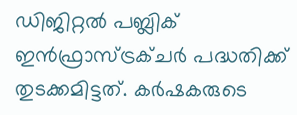ഡിജിറ്റൽ പബ്ലിക് ഇൻഫ്രാസ്ട്രക്ചർ പദ്ധതിക്ക് തുടക്കമിട്ടത്. കർഷകരുടെ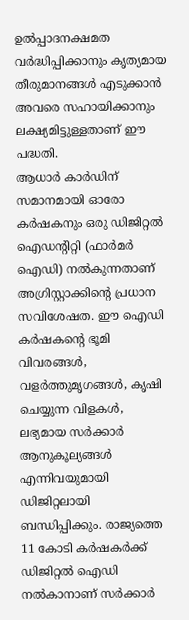ഉൽപ്പാദനക്ഷമത വർദ്ധിപ്പിക്കാനും കൃത്യമായ തീരുമാനങ്ങൾ എടുക്കാൻ അവരെ സഹായിക്കാനും ലക്ഷ്യമിട്ടുള്ളതാണ് ഈ പദ്ധതി.
ആധാർ കാർഡിന് സമാനമായി ഓരോ കർഷകനും ഒരു ഡിജിറ്റൽ ഐഡന്റിറ്റി (ഫാർമർ ഐഡി) നൽകുന്നതാണ് അഗ്രിസ്റ്റാക്കിന്റെ പ്രധാന സവിശേഷത. ഈ ഐഡി കർഷകന്റെ ഭൂമി വിവരങ്ങൾ, വളർത്തുമൃഗങ്ങൾ, കൃഷി ചെയ്യുന്ന വിളകൾ, ലഭ്യമായ സർക്കാർ ആനുകൂല്യങ്ങൾ എന്നിവയുമായി ഡിജിറ്റലായി ബന്ധിപ്പിക്കും. രാജ്യത്തെ 11 കോടി കർഷകർക്ക് ഡിജിറ്റൽ ഐഡി നൽകാനാണ് സർക്കാർ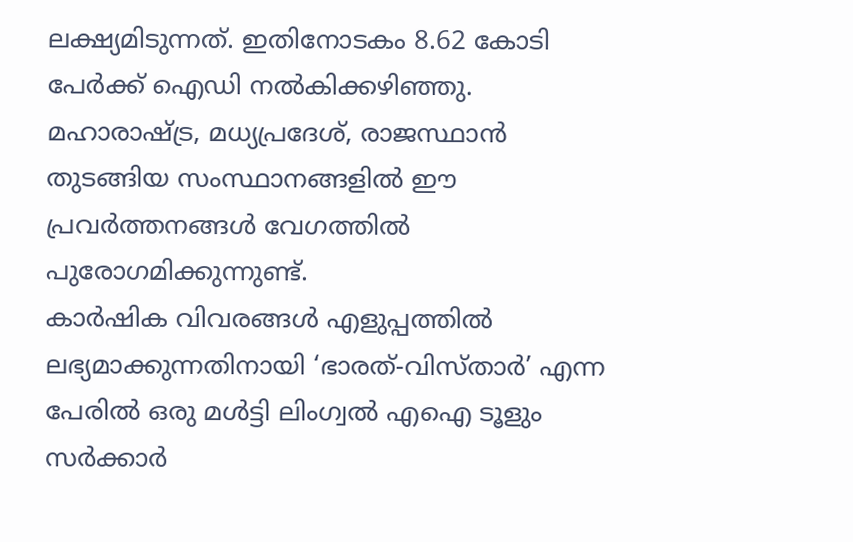ലക്ഷ്യമിടുന്നത്. ഇതിനോടകം 8.62 കോടി പേർക്ക് ഐഡി നൽകിക്കഴിഞ്ഞു. മഹാരാഷ്ട്ര, മധ്യപ്രദേശ്, രാജസ്ഥാൻ തുടങ്ങിയ സംസ്ഥാനങ്ങളിൽ ഈ പ്രവർത്തനങ്ങൾ വേഗത്തിൽ പുരോഗമിക്കുന്നുണ്ട്.
കാർഷിക വിവരങ്ങൾ എളുപ്പത്തിൽ ലഭ്യമാക്കുന്നതിനായി ‘ഭാരത്-വിസ്താർ’ എന്ന പേരിൽ ഒരു മൾട്ടി ലിംഗ്വൽ എഐ ടൂളും സർക്കാർ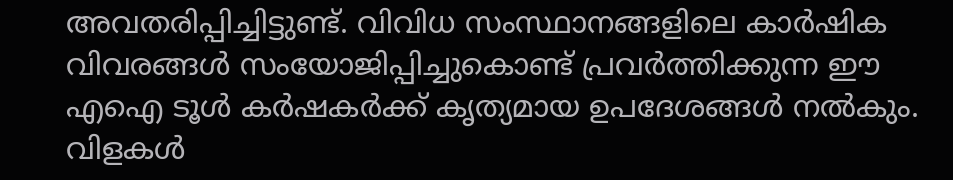അവതരിപ്പിച്ചിട്ടുണ്ട്. വിവിധ സംസ്ഥാനങ്ങളിലെ കാർഷിക വിവരങ്ങൾ സംയോജിപ്പിച്ചുകൊണ്ട് പ്രവർത്തിക്കുന്ന ഈ എഐ ടൂൾ കർഷകർക്ക് കൃത്യമായ ഉപദേശങ്ങൾ നൽകും. വിളകൾ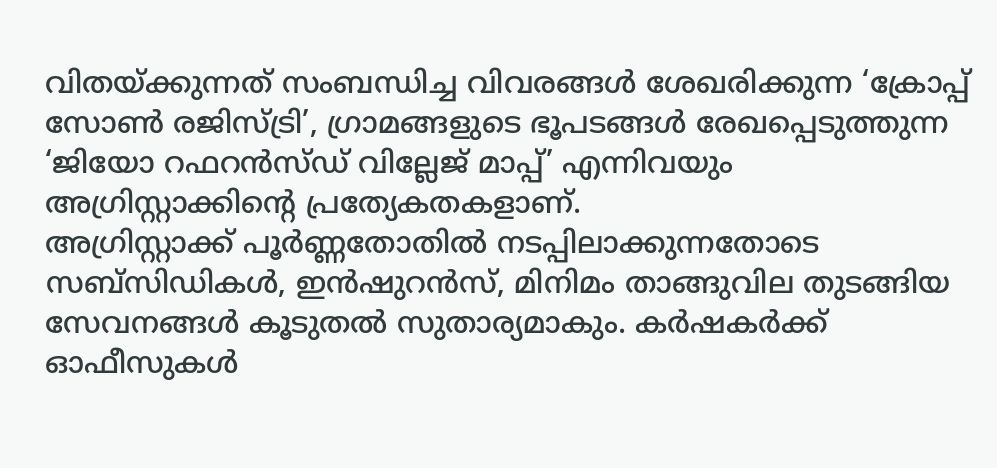വിതയ്ക്കുന്നത് സംബന്ധിച്ച വിവരങ്ങൾ ശേഖരിക്കുന്ന ‘ക്രോപ്പ് സോൺ രജിസ്ട്രി’, ഗ്രാമങ്ങളുടെ ഭൂപടങ്ങൾ രേഖപ്പെടുത്തുന്ന ‘ജിയോ റഫറൻസ്ഡ് വില്ലേജ് മാപ്പ്’ എന്നിവയും അഗ്രിസ്റ്റാക്കിന്റെ പ്രത്യേകതകളാണ്.
അഗ്രിസ്റ്റാക്ക് പൂർണ്ണതോതിൽ നടപ്പിലാക്കുന്നതോടെ സബ്സിഡികൾ, ഇൻഷുറൻസ്, മിനിമം താങ്ങുവില തുടങ്ങിയ സേവനങ്ങൾ കൂടുതൽ സുതാര്യമാകും. കർഷകർക്ക് ഓഫീസുകൾ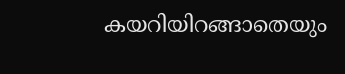കയറിയിറങ്ങാതെയും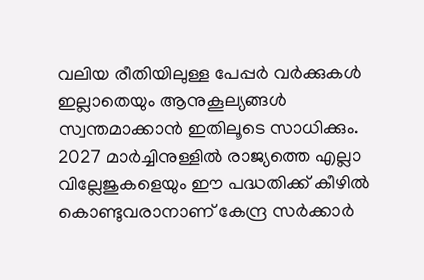വലിയ രീതിയിലുള്ള പേപ്പർ വർക്കുകൾ ഇല്ലാതെയും ആനുകൂല്യങ്ങൾ സ്വന്തമാക്കാൻ ഇതിലൂടെ സാധിക്കും. 2027 മാർച്ചിനുള്ളിൽ രാജ്യത്തെ എല്ലാ വില്ലേജുകളെയും ഈ പദ്ധതിക്ക് കീഴിൽ കൊണ്ടുവരാനാണ് കേന്ദ്ര സർക്കാർ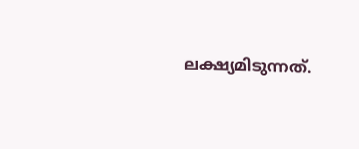ലക്ഷ്യമിടുന്നത്.